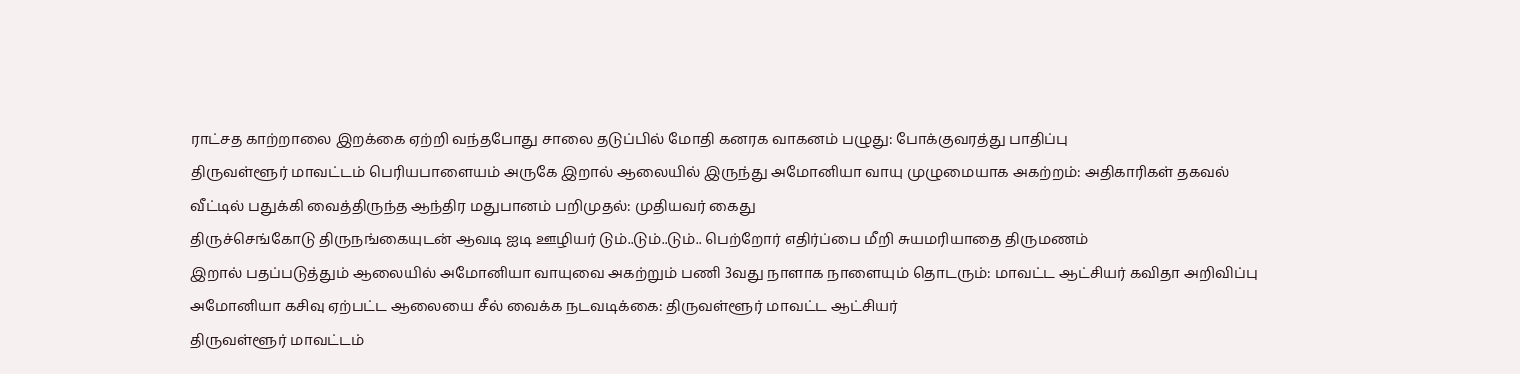ராட்சத காற்றாலை இறக்கை ஏற்றி வந்தபோது சாலை தடுப்பில் மோதி கனரக வாகனம் பழுது: போக்குவரத்து பாதிப்பு
திருவள்ளூர் மாவட்டம் பெரியபாளையம் அருகே இறால் ஆலையில் இருந்து அமோனியா வாயு முழுமையாக அகற்றம்: அதிகாரிகள் தகவல்
வீட்டில் பதுக்கி வைத்திருந்த ஆந்திர மதுபானம் பறிமுதல்: முதியவர் கைது
திருச்செங்கோடு திருநங்கையுடன் ஆவடி ஐடி ஊழியர் டும்..டும்..டும்.. பெற்றோர் எதிர்ப்பை மீறி சுயமரியாதை திருமணம்
இறால் பதப்படுத்தும் ஆலையில் அமோனியா வாயுவை அகற்றும் பணி 3வது நாளாக நாளையும் தொடரும்: மாவட்ட ஆட்சியர் கவிதா அறிவிப்பு
அமோனியா கசிவு ஏற்பட்ட ஆலையை சீல் வைக்க நடவடிக்கை: திருவள்ளூர் மாவட்ட ஆட்சியர்
திருவள்ளூர் மாவட்டம்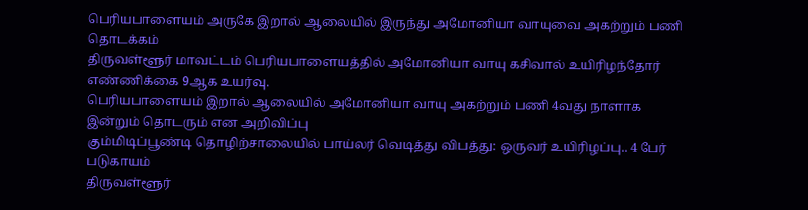பெரியபாளையம் அருகே இறால் ஆலையில் இருந்து அமோனியா வாயுவை அகற்றும் பணி தொடக்கம்
திருவள்ளூர் மாவட்டம் பெரியபாளையத்தில் அமோனியா வாயு கசிவால் உயிரிழந்தோர் எண்ணிக்கை 9ஆக உயர்வு.
பெரியபாளையம் இறால் ஆலையில் அமோனியா வாயு அகற்றும் பணி 4வது நாளாக இன்றும் தொடரும் என அறிவிப்பு
கும்மிடிப்பூண்டி தொழிற்சாலையில் பாய்லர் வெடித்து விபத்து: ஒருவர் உயிரிழப்பு.. 4 பேர் படுகாயம்
திருவள்ளூர்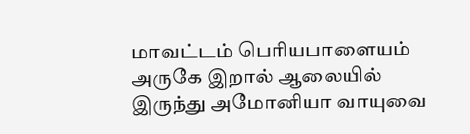மாவட்டம் பெரியபாளையம் அருகே இறால் ஆலையில் இருந்து அமோனியா வாயுவை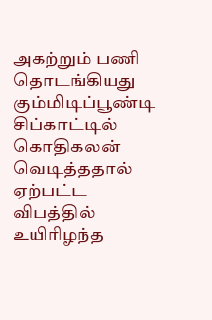அகற்றும் பணி தொடங்கியது
கும்மிடிப்பூண்டி சிப்காட்டில் கொதிகலன் வெடித்ததால் ஏற்பட்ட விபத்தில் உயிரிழந்த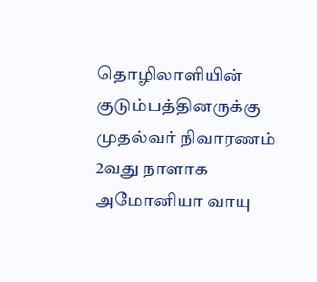தொழிலாளியின் குடும்பத்தினருக்கு முதல்வர் நிவாரணம்
2வது நாளாக அமோனியா வாயு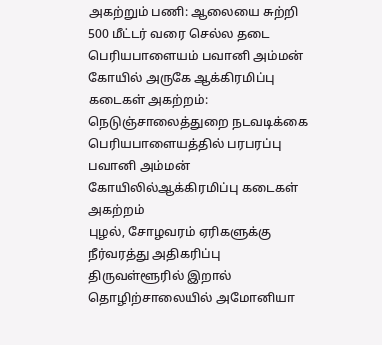அகற்றும் பணி: ஆலையை சுற்றி 500 மீட்டர் வரை செல்ல தடை
பெரியபாளையம் பவானி அம்மன் கோயில் அருகே ஆக்கிரமிப்பு கடைகள் அகற்றம்: நெடுஞ்சாலைத்துறை நடவடிக்கை
பெரியபாளையத்தில் பரபரப்பு பவானி அம்மன் கோயிலில்ஆக்கிரமிப்பு கடைகள் அகற்றம்
புழல், சோழவரம் ஏரிகளுக்கு நீர்வரத்து அதிகரிப்பு
திருவள்ளூரில் இறால் தொழிற்சாலையில் அமோனியா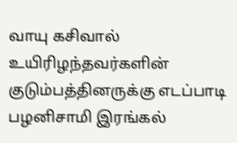வாயு கசிவால் உயிரிழந்தவர்களின் குடும்பத்தினருக்கு எடப்பாடி பழனிசாமி இரங்கல்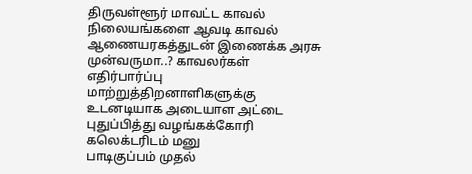திருவள்ளூர் மாவட்ட காவல் நிலையங்களை ஆவடி காவல் ஆணையரகத்துடன் இணைக்க அரசு முன்வருமா..? காவலர்கள் எதிர்பார்ப்பு
மாற்றுத்திறனாளிகளுக்கு உடனடியாக அடையாள அட்டை புதுப்பித்து வழங்கக்கோரி கலெக்டரிடம் மனு
பாடிகுப்பம் முதல்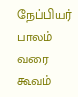நேப்பியர் பாலம் வரை கூவம்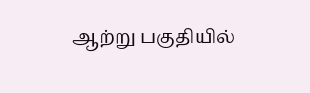ஆற்று பகுதியில்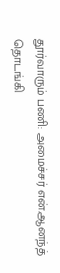தூர்வாரும் பணி: அமைச்சர் என்.ஆனந்த் தொடங்கி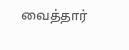வைத்தார்